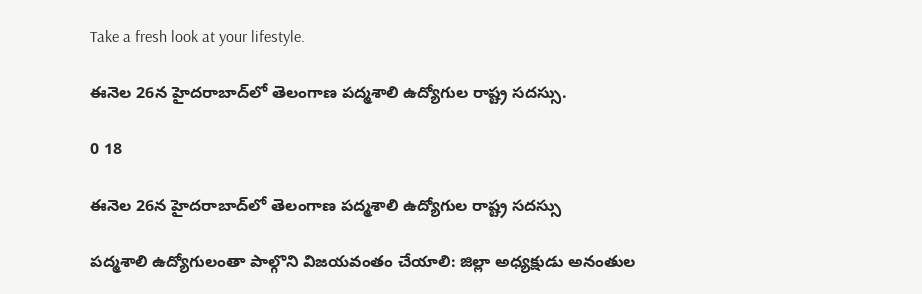Take a fresh look at your lifestyle.

ఈనెల 26న హైదరాబాద్‌లో తెలంగాణ పద్మశాలి ఉద్యోగుల రాష్ట్ర సదస్సు.

0 18

ఈనెల 26న హైదరాబాద్‌లో తెలంగాణ పద్మశాలి ఉద్యోగుల రాష్ట్ర సదస్సు

పద్మశాలి ఉద్యోగులంతా పాల్గొని విజయవంతం చేయాలి: జిల్లా అధ్యక్షుడు అనంతుల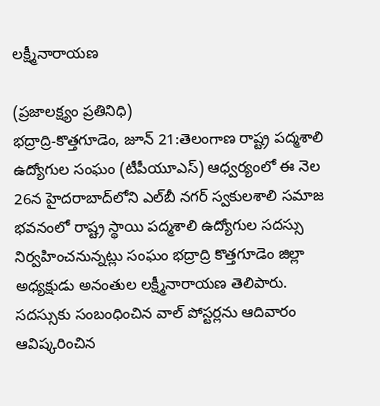లక్ష్మీనారాయణ

(ప్రజాలక్ష్యం ప్రతినిధి)
భద్రాద్రి-కొత్తగూడెం, జూన్ 21:తెలంగాణ రాష్ట్ర పద్మశాలి ఉద్యోగుల సంఘం (టీపీయూఎస్) ఆధ్వర్యంలో ఈ నెల 26న హైదరాబాద్‌లోని ఎల్‌బీ నగర్ స్వకులశాలి సమాజ భవనంలో రాష్ట్ర స్థాయి పద్మశాలి ఉద్యోగుల సదస్సు నిర్వహించనున్నట్లు సంఘం భద్రాద్రి కొత్తగూడెం జిల్లా అధ్యక్షుడు అనంతుల లక్ష్మీనారాయణ తెలిపారు. సదస్సుకు సంబంధించిన వాల్ పోస్టర్లను ఆదివారం ఆవిష్కరించిన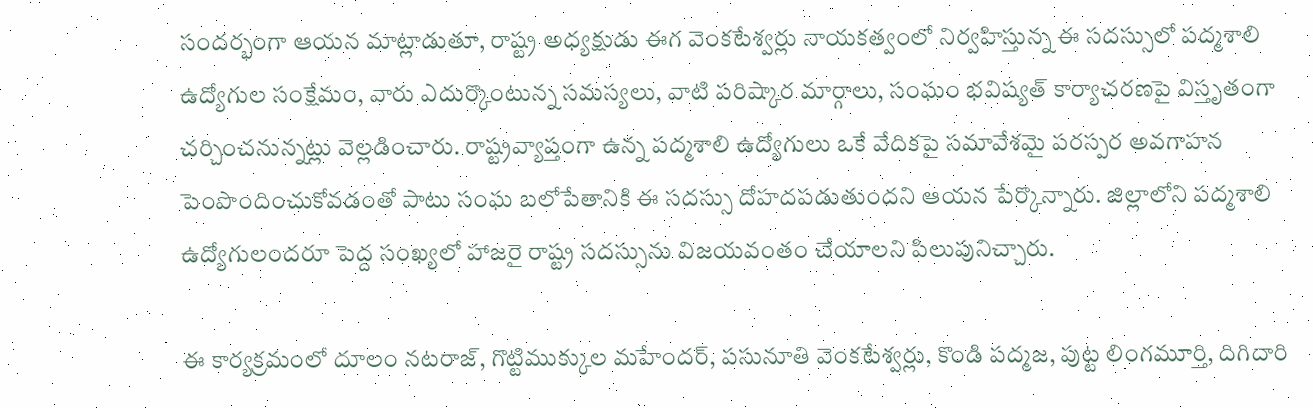సందర్భంగా ఆయన మాట్లాడుతూ, రాష్ట్ర అధ్యక్షుడు ఈగ వెంకటేశ్వర్లు నాయకత్వంలో నిర్వహిస్తున్న ఈ సదస్సులో పద్మశాలి ఉద్యోగుల సంక్షేమం, వారు ఎదుర్కొంటున్న సమస్యలు, వాటి పరిష్కార మార్గాలు, సంఘం భవిష్యత్ కార్యాచరణపై విస్తృతంగా చర్చించనున్నట్లు వెల్లడించారు. రాష్ట్రవ్యాప్తంగా ఉన్న పద్మశాలి ఉద్యోగులు ఒకే వేదికపై సమావేశమై పరస్పర అవగాహన పెంపొందించుకోవడంతో పాటు సంఘ బలోపేతానికి ఈ సదస్సు దోహదపడుతుందని ఆయన పేర్కొన్నారు. జిల్లాలోని పద్మశాలి ఉద్యోగులందరూ పెద్ద సంఖ్యలో హాజరై రాష్ట్ర సదస్సును విజయవంతం చేయాలని పిలుపునిచ్చారు.

ఈ కార్యక్రమంలో దూలం నటరాజ్, గొట్టిముక్కుల మహేందర్, పసునూతి వెంకటేశ్వర్లు, కొండి పద్మజ, పుట్ట లింగమూర్తి, దిగిదారి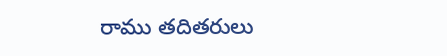రాము తదితరులు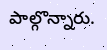పాల్గొన్నారు.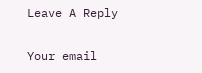Leave A Reply

Your email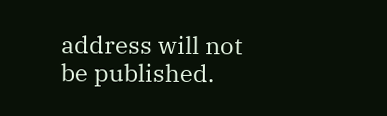address will not be published.